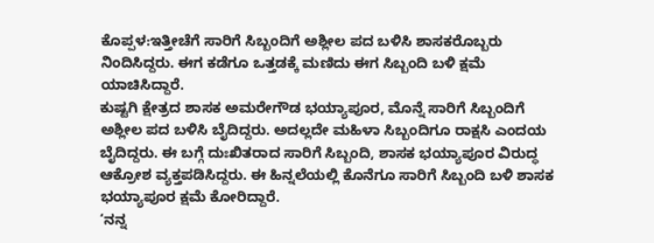ಕೊಪ್ಪಳ:ಇತ್ತೀಚೆಗೆ ಸಾರಿಗೆ ಸಿಬ್ಬಂದಿಗೆ ಅಶ್ಲೀಲ ಪದ ಬಳಿಸಿ‌ ಶಾಸಕರೊಬ್ಬರು ನಿಂದಿಸಿದ್ದರು. ಈಗ ಕಡೆಗೂ ಒತ್ತಡಕ್ಕೆ ಮಣಿದು ಈಗ ಸಿಬ್ಬಂದಿ ಬಳಿ ಕ್ಷಮೆ ಯಾಚಿಸಿದ್ದಾರೆ.
ಕುಷ್ಟಗಿ ಕ್ಷೇತ್ರದ ಶಾಸಕ ಅಮರೇಗೌಡ ಭಯ್ಯಾಪೂರ, ಮೊನ್ನೆ ಸಾರಿಗೆ ಸಿಬ್ಬಂದಿಗೆ ಅಶ್ಲೀಲ ಪದ ಬಳಿಸಿ ಬೈದಿದ್ದರು. ಅದಲ್ಲದೇ ಮಹಿಳಾ ಸಿಬ್ಬಂದಿಗೂ ರಾಕ್ಷಸಿ ಎಂದಯ ಬೈದಿದ್ದರು. ಈ ಬಗ್ಗೆ ದುಃಖಿತರಾದ ಸಾರಿಗೆ ಸಿಬ್ಬಂದಿ, ಶಾಸಕ ಭಯ್ಯಾಪೂರ ವಿರುದ್ಧ ಆಕ್ರೋಶ ವ್ಯಕ್ತಪಡಿಸಿದ್ದರು. ಈ ಹಿನ್ನಲೆಯಲ್ಲಿ ಕೊನೆಗೂ ಸಾರಿಗೆ ಸಿಬ್ಬಂದಿ ಬಳಿ ಶಾಸಕ ಭಯ್ಯಾಪೂರ ಕ್ಷಮೆ ಕೋರಿದ್ದಾರೆ.
‘ನನ್ನ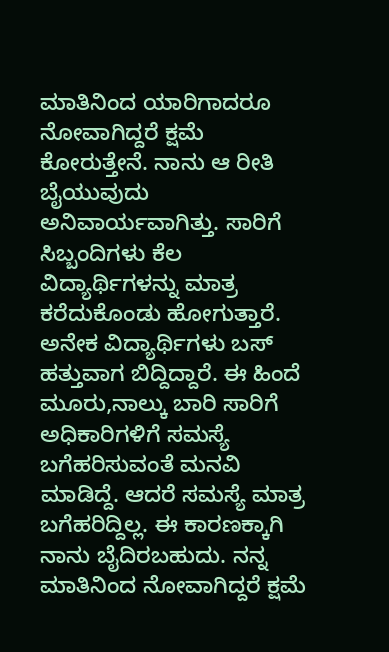ಮಾತಿನಿಂದ ಯಾರಿಗಾದರೂ ನೋವಾಗಿದ್ದರೆ ಕ್ಷಮೆ ಕೋರುತ್ತೇನೆ. ನಾನು ಆ ರೀತಿ ಬೈಯುವುದು ಅನಿವಾರ್ಯವಾಗಿತ್ತು. ಸಾರಿಗೆ ಸಿಬ್ಬಂದಿಗಳು ಕೆಲ ವಿದ್ಯಾರ್ಥಿಗಳನ್ನು ಮಾತ್ರ ಕರೆದುಕೊಂಡು ಹೋಗುತ್ತಾರೆ. ಅನೇಕ ವಿದ್ಯಾರ್ಥಿಗಳು ಬಸ್ ಹತ್ತುವಾಗ ಬಿದ್ದಿದ್ದಾರೆ. ಈ ಹಿಂದೆ ಮೂರು,ನಾಲ್ಕು ಬಾರಿ ಸಾರಿಗೆ ಅಧಿಕಾರಿಗಳಿಗೆ ಸಮಸ್ಯೆ ಬಗೆಹರಿಸುವಂತೆ ಮನವಿ ಮಾಡಿದ್ದೆ. ಆದರೆ ಸಮಸ್ಯೆ ಮಾತ್ರ ಬಗೆಹರಿದ್ದಿಲ್ಲ. ಈ ಕಾರಣಕ್ಕಾಗಿ ನಾನು ಬೈದಿರಬಹುದು. ನನ್ನ‌ ಮಾತಿನಿಂದ ನೋವಾಗಿದ್ದರೆ ಕ್ಷಮೆ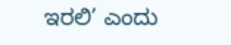ಇರಲಿ’ ಎಂದು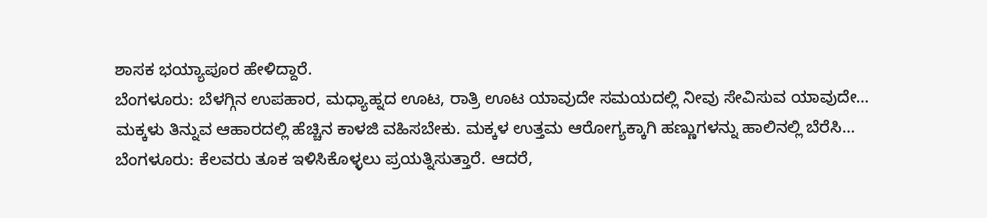ಶಾಸಕ ಭಯ್ಯಾಪೂರ ಹೇಳಿದ್ದಾರೆ.
ಬೆಂಗಳೂರು: ಬೆಳಗ್ಗಿನ ಉಪಹಾರ, ಮಧ್ಯಾಹ್ನದ ಊಟ, ರಾತ್ರಿ ಊಟ ಯಾವುದೇ ಸಮಯದಲ್ಲಿ ನೀವು ಸೇವಿಸುವ ಯಾವುದೇ…
ಮಕ್ಕಳು ತಿನ್ನುವ ಆಹಾರದಲ್ಲಿ ಹೆಚ್ಚಿನ ಕಾಳಜಿ ವಹಿಸಬೇಕು. ಮಕ್ಕಳ ಉತ್ತಮ ಆರೋಗ್ಯಕ್ಕಾಗಿ ಹಣ್ಣುಗಳನ್ನು ಹಾಲಿನಲ್ಲಿ ಬೆರೆಸಿ…
ಬೆಂಗಳೂರು: ಕೆಲವರು ತೂಕ ಇಳಿಸಿಕೊಳ್ಳಲು ಪ್ರಯತ್ನಿಸುತ್ತಾರೆ. ಆದರೆ,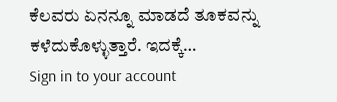ಕೆಲವರು ಏನನ್ನೂ ಮಾಡದೆ ತೂಕವನ್ನು ಕಳೆದುಕೊಳ್ಳುತ್ತಾರೆ. ಇದಕ್ಕೆ…
Sign in to your account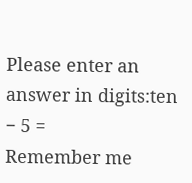Please enter an answer in digits:ten − 5 =
Remember me